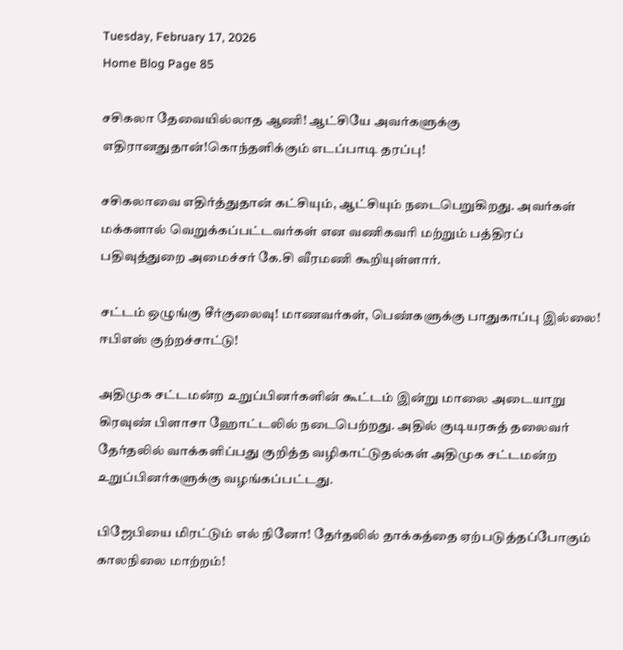Tuesday, February 17, 2026
Home Blog Page 85

சசிகலா தேவையில்லாத ஆணி! ஆட்சியே அவர்களுக்கு எதிரானதுதான்!கொந்தளிக்கும் எடப்பாடி தரப்பு!

சசிகலாவை எதிர்த்துதான் கட்சியும், ஆட்சியும் நடைபெறுகிறது. அவர்கள் மக்களால் வெறுக்கப்பட்டவர்கள் என வணிகவரி மற்றும் பத்திரப் பதிவுத்துறை அமைச்சர் கே.சி வீரமணி கூறியுள்ளார்.

சட்டம் ஒழுங்கு சீர்குலைவு! மாணவர்கள், பெண்களுக்கு பாதுகாப்பு இல்லை! ஈபிஎஸ் குற்றச்சாட்டு!

அதிமுக சட்டமன்ற உறுப்பினர்களின் கூட்டம் இன்று மாலை அடையாறு கிரவுண் பிளாசா ஹோட்டலில் நடைபெற்றது. அதில் குடியரசுத் தலைவர் தேர்தலில் வாக்களிப்பது குறித்த வழிகாட்டுதல்கள் அதிமுக சட்டமன்ற உறுப்பினர்களுக்கு வழங்கப்பட்டது.

பிஜேபியை மிரட்டும் எல் நினோ! தேர்தலில் தாக்கத்தை ஏற்படுத்தப்போகும் காலநிலை மாற்றம்!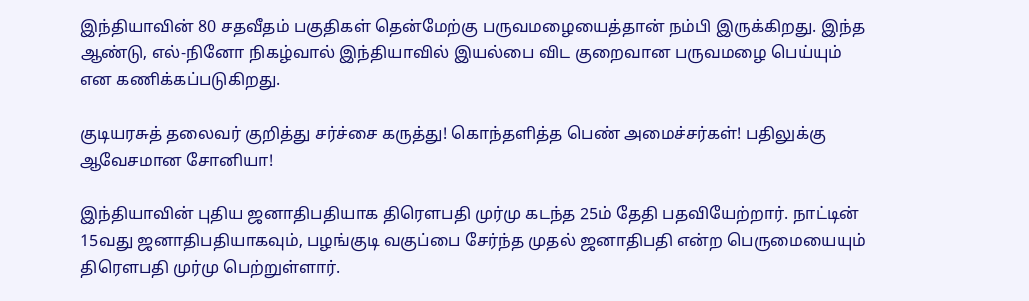இந்தியாவின் 80 சதவீதம் பகுதிகள் தென்மேற்கு பருவமழையைத்தான் நம்பி இருக்கிறது. இந்த ஆண்டு, எல்-நினோ நிகழ்வால் இந்தியாவில் இயல்பை விட குறைவான பருவமழை பெய்யும் என கணிக்கப்படுகிறது.

குடியரசுத் தலைவர் குறித்து சர்ச்சை கருத்து! கொந்தளித்த பெண் அமைச்சர்கள்! பதிலுக்கு ஆவேசமான சோனியா!

இந்தியாவின் புதிய ஜனாதிபதியாக திரெளபதி முர்மு கடந்த 25ம் தேதி பதவியேற்றார். நாட்டின் 15வது ஜனாதிபதியாகவும், பழங்குடி வகுப்பை சேர்ந்த முதல் ஜனாதிபதி என்ற பெருமையையும் திரெளபதி முர்மு பெற்றுள்ளார்.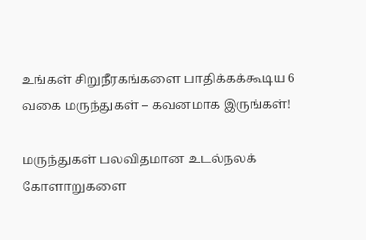உங்கள் சிறுநீரகங்களை பாதிக்கக்கூடிய 6 வகை மருந்துகள் – கவனமாக இருங்கள்!

மருந்துகள் பலவிதமான உடல்நலக் கோளாறுகளை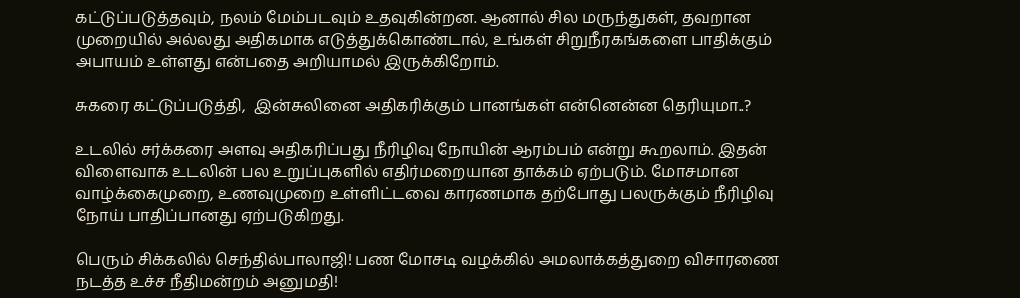கட்டுப்படுத்தவும், நலம் மேம்படவும் உதவுகின்றன. ஆனால் சில மருந்துகள், தவறான முறையில் அல்லது அதிகமாக எடுத்துக்கொண்டால், உங்கள் சிறுநீரகங்களை பாதிக்கும் அபாயம் உள்ளது என்பதை அறியாமல் இருக்கிறோம்.

சுகரை கட்டுப்படுத்தி,  இன்சுலினை அதிகரிக்கும் பானங்கள் என்னென்ன தெரியுமா..?

உடலில் சர்க்கரை அளவு அதிகரிப்பது நீரிழிவு நோயின் ஆரம்பம் என்று கூறலாம். இதன் விளைவாக உடலின் பல உறுப்புகளில் எதிர்மறையான தாக்கம் ஏற்படும். மோசமான வாழ்க்கைமுறை, உணவுமுறை உள்ளிட்டவை காரணமாக தற்போது பலருக்கும் நீரிழிவு நோய் பாதிப்பானது ஏற்படுகிறது.

பெரும் சிக்கலில் செந்தில்பாலாஜி! பண மோசடி வழக்கில் அமலாக்கத்துறை விசாரணை நடத்த உச்ச நீதிமன்றம் அனுமதி!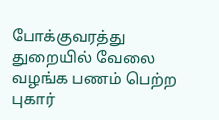போக்குவரத்து துறையில் வேலை வழங்க பணம் பெற்ற புகார்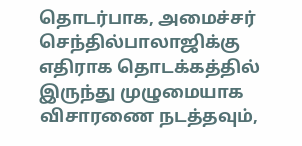தொடர்பாக, அமைச்சர் செந்தில்பாலாஜிக்கு எதிராக தொடக்கத்தில் இருந்து முழுமையாக விசாரணை நடத்தவும்,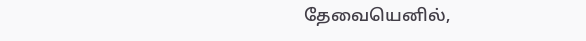தேவையெனில்,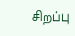சிறப்பு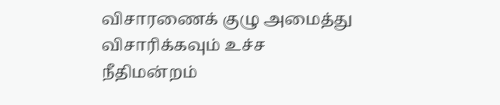விசாரணைக் குழு அமைத்து விசாரிக்கவும் உச்ச நீதிமன்றம்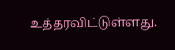உத்தரவிட்டுள்ளது.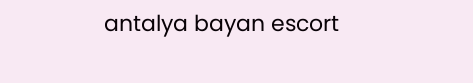antalya bayan escort